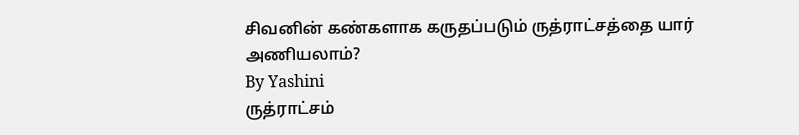சிவனின் கண்களாக கருதப்படும் ருத்ராட்சத்தை யார் அணியலாம்?
By Yashini
ருத்ராட்சம்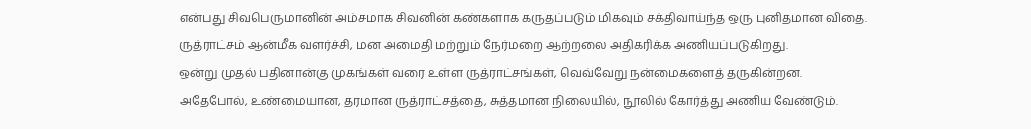என்பது சிவபெருமானின் அம்சமாக சிவனின் கண்களாக கருதப்படும் மிகவும் சக்திவாய்ந்த ஒரு புனிதமான விதை.
ருத்ராட்சம் ஆன்மீக வளர்ச்சி, மன அமைதி மற்றும் நேர்மறை ஆற்றலை அதிகரிக்க அணியப்படுகிறது.
ஒன்று முதல் பதினான்கு முகங்கள் வரை உள்ள ருத்ராட்சங்கள், வெவ்வேறு நன்மைகளைத் தருகின்றன.
அதேபோல், உண்மையான, தரமான ருத்ராட்சத்தை, சுத்தமான நிலையில், நூலில் கோர்த்து அணிய வேண்டும்.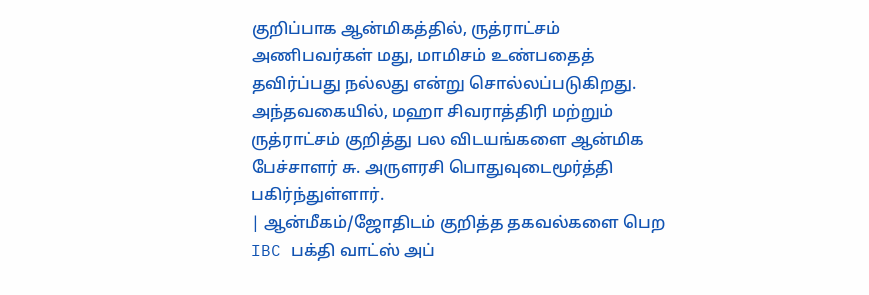குறிப்பாக ஆன்மிகத்தில், ருத்ராட்சம் அணிபவர்கள் மது, மாமிசம் உண்பதைத் தவிர்ப்பது நல்லது என்று சொல்லப்படுகிறது.
அந்தவகையில், மஹா சிவராத்திரி மற்றும் ருத்ராட்சம் குறித்து பல விடயங்களை ஆன்மிக பேச்சாளர் சு. அருளரசி பொதுவுடைமூர்த்தி பகிர்ந்துள்ளார்.
| ஆன்மீகம்/ஜோதிடம் குறித்த தகவல்களை பெற IBC பக்தி வாட்ஸ் அப்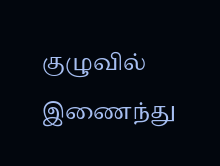குழுவில் இணைந்து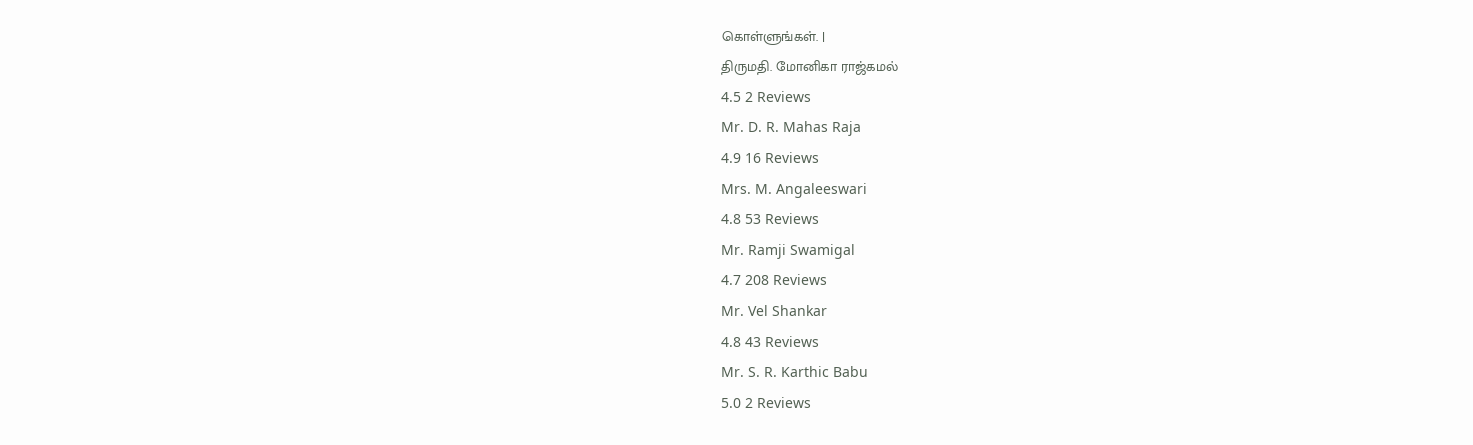கொள்ளுங்கள். |
திருமதி. மோனிகா ராஜ்கமல்
4.5 2 Reviews
Mr. D. R. Mahas Raja
4.9 16 Reviews
Mrs. M. Angaleeswari
4.8 53 Reviews
Mr. Ramji Swamigal
4.7 208 Reviews
Mr. Vel Shankar
4.8 43 Reviews
Mr. S. R. Karthic Babu
5.0 2 Reviews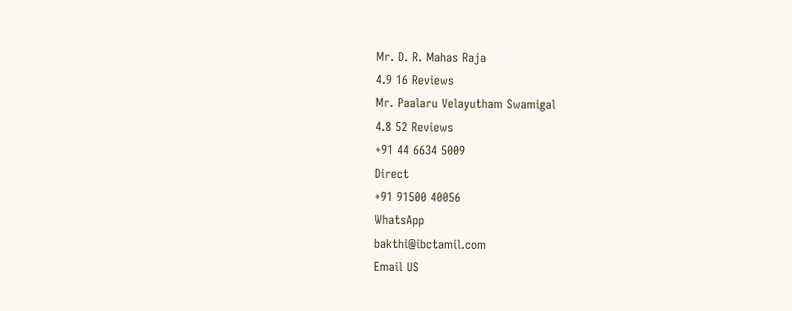Mr. D. R. Mahas Raja
4.9 16 Reviews
Mr. Paalaru Velayutham Swamigal
4.8 52 Reviews
+91 44 6634 5009
Direct
+91 91500 40056
WhatsApp
bakthi@ibctamil.com
Email US